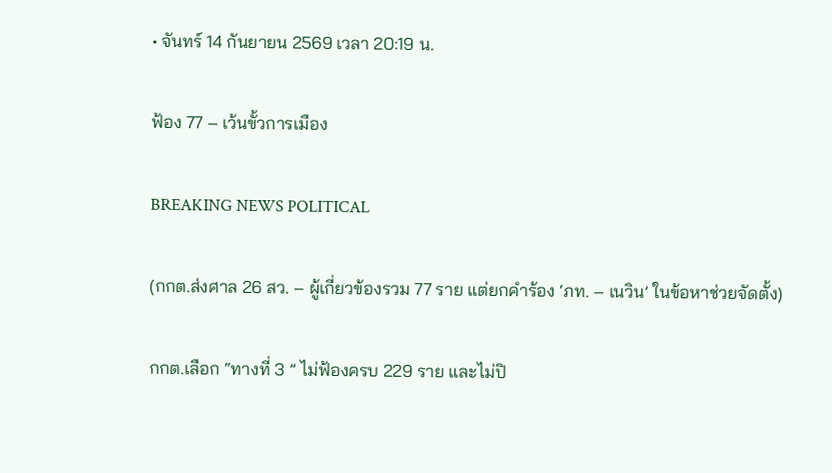• จันทร์ 14 กันยายน 2569 เวลา 20:19 น.

ฟ้อง 77 – เว้นขั้วการเมือง

BREAKING NEWS POLITICAL

(กกต.ส่งศาล 26 สว. – ผู้เกี่ยวข้องรวม 77 ราย แต่ยกคำร้อง ‘ภท. – เนวิน’ ในข้อหาช่วยจัดตั้ง)

กกต.เลือก “ทางที่ 3 ” ไม่ฟ้องครบ 229 ราย และไม่ปิ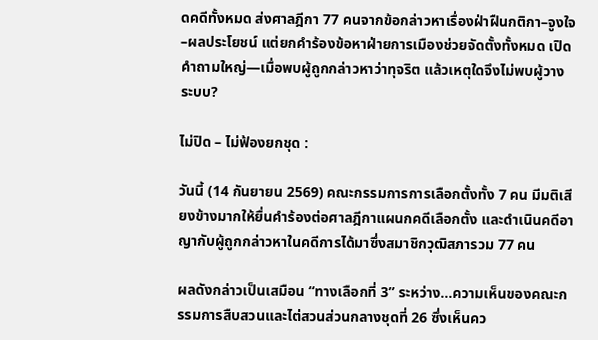ดคดีทั้งหมด ส่งศาลฎีกา 77 คนจากข้อกล่าวหาเรื่องฝ่าฝืนกติกา–จูงใจ–ผลประโยชน์ แต่ยกคำร้องข้อหาฝ่ายการเมืองช่วยจัดตั้งทั้งหมด เปิดคำถามใหญ่—เมื่อพบผู้ถูกกล่าวหาว่าทุจริต แล้วเหตุใดจึงไม่พบผู้วางระบบ?

ไม่ปิด – ไม่ฟ้องยกชุด :

วันนี้ (14 กันยายน 2569) คณะกรรมการการเลือกตั้งทั้ง 7 คน มีมติเสียงข้างมากให้ยื่นคำร้องต่อศาลฎีกาแผนกคดีเลือกตั้ง และดำเนินคดีอาญากับผู้ถูกกล่าวหาในคดีการได้มาซึ่งสมาชิกวุฒิสภารวม 77 คน

ผลดังกล่าวเป็นเสมือน “ทางเลือกที่ 3” ระหว่าง…ความเห็นของคณะกรรมการสืบสวนและไต่สวนส่วนกลางชุดที่ 26 ซึ่งเห็นคว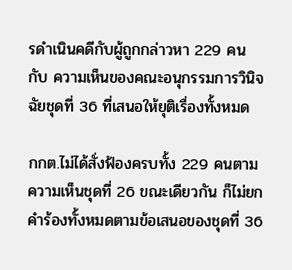รดำเนินคดีกับผู้ถูกกล่าวหา 229 คน กับ ความเห็นของคณะอนุกรรมการวินิจฉัยชุดที่ 36 ที่เสนอให้ยุติเรื่องทั้งหมด

กกต.ไม่ได้สั่งฟ้องครบทั้ง 229 คนตามความเห็นชุดที่ 26 ขณะเดียวกัน ก็ไม่ยกคำร้องทั้งหมดตามข้อเสนอของชุดที่ 36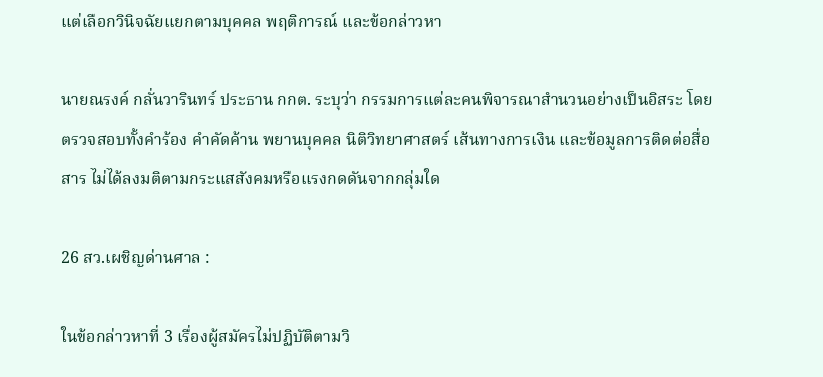แต่เลือกวินิจฉัยแยกตามบุคคล พฤติการณ์ และข้อกล่าวหา

นายณรงค์ กลั่นวารินทร์ ประธาน กกต. ระบุว่า กรรมการแต่ละคนพิจารณาสำนวนอย่างเป็นอิสระ โดยตรวจสอบทั้งคำร้อง คำคัดค้าน พยานบุคคล นิติวิทยาศาสตร์ เส้นทางการเงิน และข้อมูลการติดต่อสื่อสาร ไม่ได้ลงมติตามกระแสสังคมหรือแรงกดดันจากกลุ่มใด

26 สว.เผชิญด่านศาล :

ในข้อกล่าวหาที่ 3 เรื่องผู้สมัครไม่ปฏิบัติตามวิ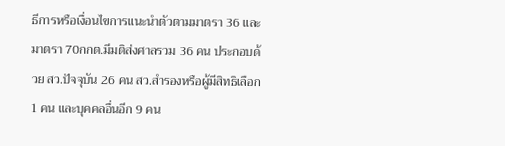ธีการหรือเงื่อนไขการแนะนำตัวตามมาตรา 36 และมาตรา 70กกต.มีมติส่งศาลรวม 36 คน ประกอบด้วย สว.ปัจจุบัน 26 คน สว.สำรองหรือผู้มีสิทธิเลือก 1 คน และบุคคลอื่นอีก 9 คน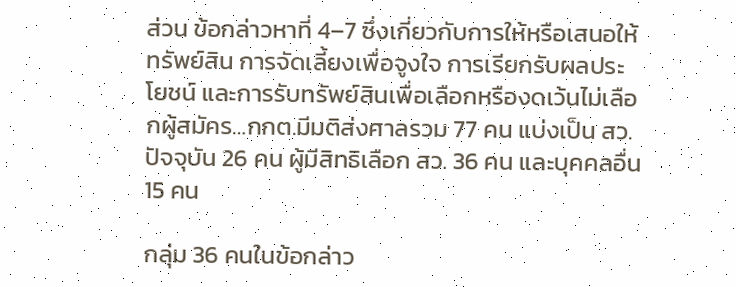ส่วน ข้อกล่าวหาที่ 4–7 ซึ่งเกี่ยวกับการให้หรือเสนอให้ทรัพย์สิน การจัดเลี้ยงเพื่อจูงใจ การเรียกรับผลประโยชน์ และการรับทรัพย์สินเพื่อเลือกหรืองดเว้นไม่เลือกผู้สมัคร…กกต.มีมติส่งศาลรวม 77 คน แบ่งเป็น สว.ปัจจุบัน 26 คน ผู้มีสิทธิเลือก สว. 36 คน และบุคคลอื่น 15 คน

กลุ่ม 36 คนในข้อกล่าว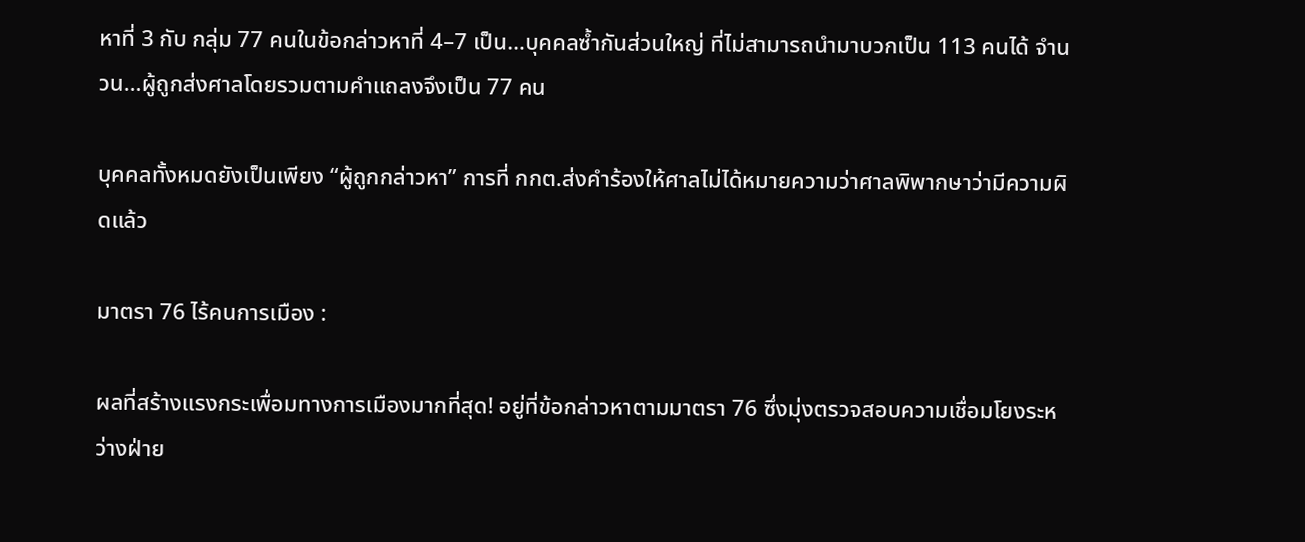หาที่ 3 กับ กลุ่ม 77 คนในข้อกล่าวหาที่ 4–7 เป็น…บุคคลซ้ำกันส่วนใหญ่ ที่ไม่สามารถนำมาบวกเป็น 113 คนได้ จำนวน…ผู้ถูกส่งศาลโดยรวมตามคำแถลงจึงเป็น 77 คน

บุคคลทั้งหมดยังเป็นเพียง “ผู้ถูกกล่าวหา” การที่ กกต.ส่งคำร้องให้ศาลไม่ได้หมายความว่าศาลพิพากษาว่ามีความผิดแล้ว

มาตรา 76 ไร้คนการเมือง :

ผลที่สร้างแรงกระเพื่อมทางการเมืองมากที่สุด! อยู่ที่ข้อกล่าวหาตามมาตรา 76 ซึ่งมุ่งตรวจสอบความเชื่อมโยงระหว่างฝ่าย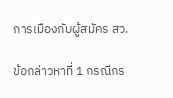การเมืองกับผู้สมัคร สว.

ข้อกล่าวหาที่ 1 กรณีกร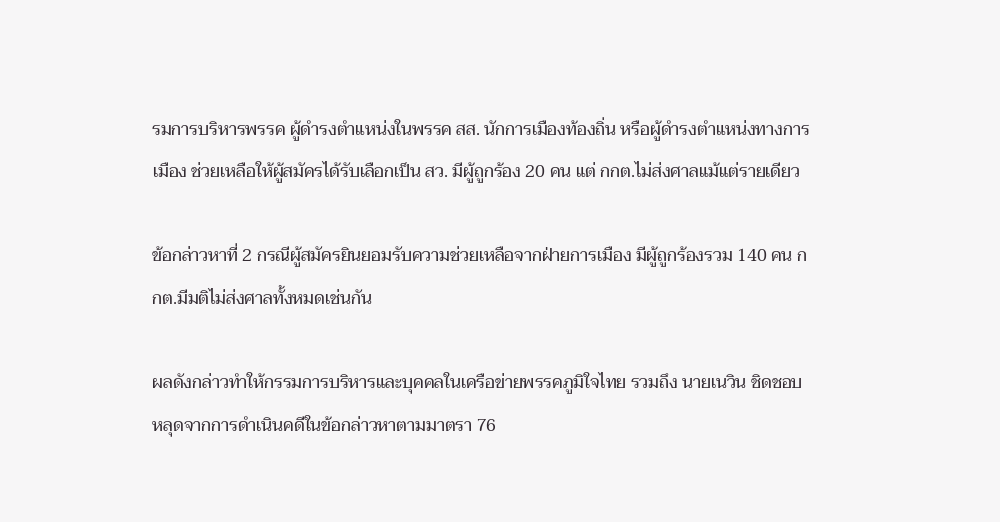รมการบริหารพรรค ผู้ดำรงตำแหน่งในพรรค สส. นักการเมืองท้องถิ่น หรือผู้ดำรงตำแหน่งทางการเมือง ช่วยเหลือให้ผู้สมัครได้รับเลือกเป็น สว. มีผู้ถูกร้อง 20 คน แต่ กกต.ไม่ส่งศาลแม้แต่รายเดียว

ข้อกล่าวหาที่ 2 กรณีผู้สมัครยินยอมรับความช่วยเหลือจากฝ่ายการเมือง มีผู้ถูกร้องรวม 140 คน กกต.มีมติไม่ส่งศาลทั้งหมดเช่นกัน

ผลดังกล่าวทำให้กรรมการบริหารและบุคคลในเครือข่ายพรรคภูมิใจไทย รวมถึง นายเนวิน ชิดชอบ หลุดจากการดำเนินคดีในข้อกล่าวหาตามมาตรา 76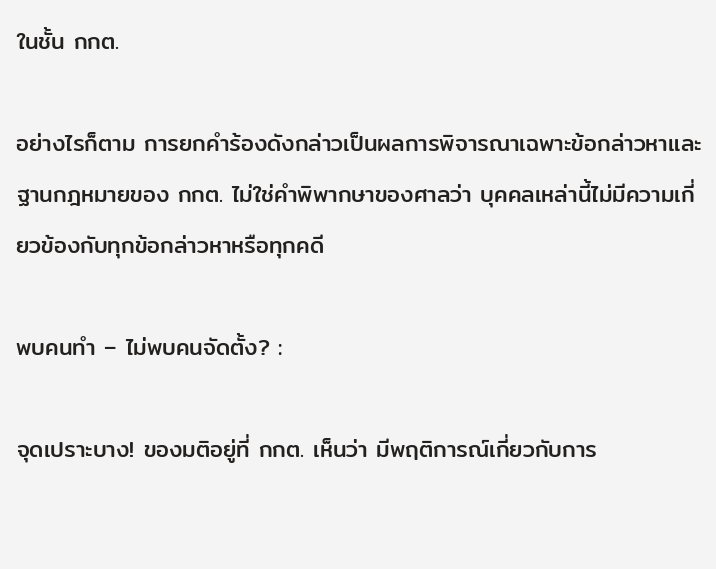ในชั้น กกต.

อย่างไรก็ตาม การยกคำร้องดังกล่าวเป็นผลการพิจารณาเฉพาะข้อกล่าวหาและฐานกฎหมายของ กกต. ไม่ใช่คำพิพากษาของศาลว่า บุคคลเหล่านี้ไม่มีความเกี่ยวข้องกับทุกข้อกล่าวหาหรือทุกคดี

พบคนทำ – ไม่พบคนจัดตั้ง? :

จุดเปราะบาง! ของมติอยู่ที่ กกต. เห็นว่า มีพฤติการณ์เกี่ยวกับการ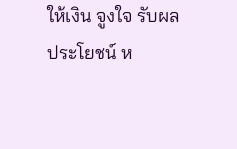ให้เงิน จูงใจ รับผลประโยชน์ ห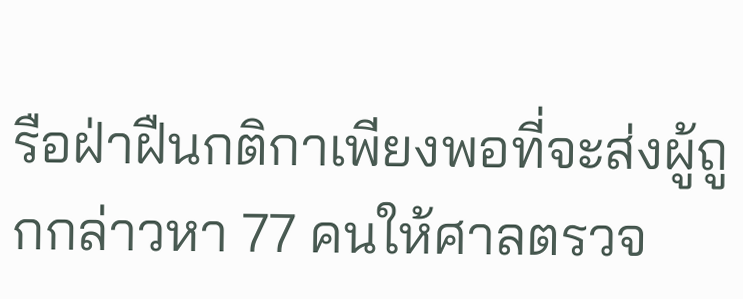รือฝ่าฝืนกติกาเพียงพอที่จะส่งผู้ถูกกล่าวหา 77 คนให้ศาลตรวจ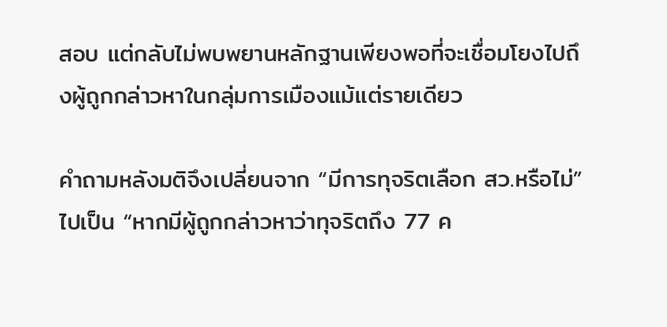สอบ แต่กลับไม่พบพยานหลักฐานเพียงพอที่จะเชื่อมโยงไปถึงผู้ถูกกล่าวหาในกลุ่มการเมืองแม้แต่รายเดียว

คำถามหลังมติจึงเปลี่ยนจาก “มีการทุจริตเลือก สว.หรือไม่” ไปเป็น “หากมีผู้ถูกกล่าวหาว่าทุจริตถึง 77 ค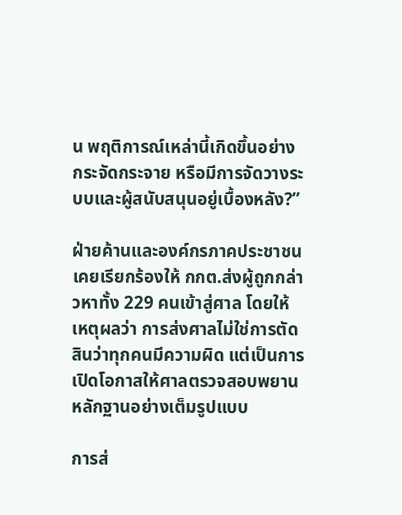น พฤติการณ์เหล่านี้เกิดขึ้นอย่างกระจัดกระจาย หรือมีการจัดวางระบบและผู้สนับสนุนอยู่เบื้องหลัง?”

ฝ่ายค้านและองค์กรภาคประชาชนเคยเรียกร้องให้ กกต.ส่งผู้ถูกกล่าวหาทั้ง 229 คนเข้าสู่ศาล โดยให้เหตุผลว่า การส่งศาลไม่ใช่การตัดสินว่าทุกคนมีความผิด แต่เป็นการเปิดโอกาสให้ศาลตรวจสอบพยานหลักฐานอย่างเต็มรูปแบบ

การส่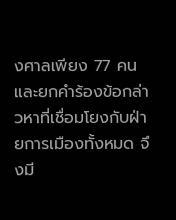งศาลเพียง 77 คน และยกคำร้องข้อกล่าวหาที่เชื่อมโยงกับฝ่ายการเมืองทั้งหมด จึงมี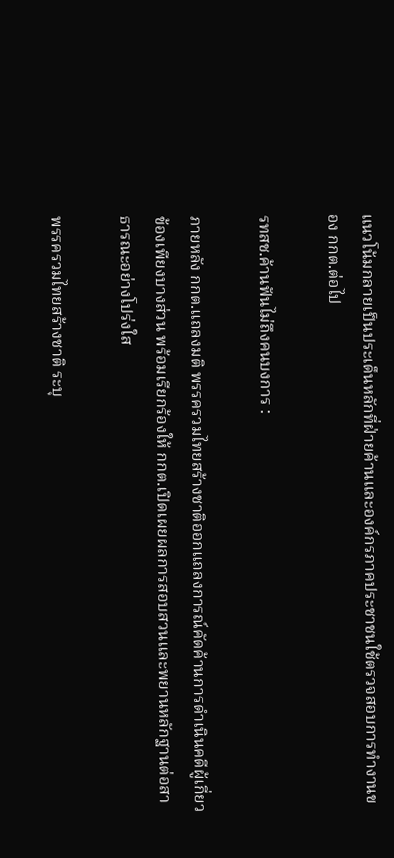แนวโน้มกลายเป็นประเด็นหลักที่ฝ่ายค้านและองค์กรภาคประชาชนใช้ตรวจสอบการทำงานของ กกต.ต่อไป

รทสช.ค้านฟันไม่ถึงคนบงการ :

ภายหลัง กกต.แถลงมติ พรรครวมไทยสร้างชาติออกแถลงการณ์คัดค้านการดำเนินคดีผู้เกี่ยวข้องเพียงบางส่วน พร้อมเรียกร้องให้ กกต.เปิดเผยผลการสอบสวนและพยานหลักฐานต่อสาธารณะอย่างโปร่งใส

พรรครวมไทยสร้างชาติ ระบุ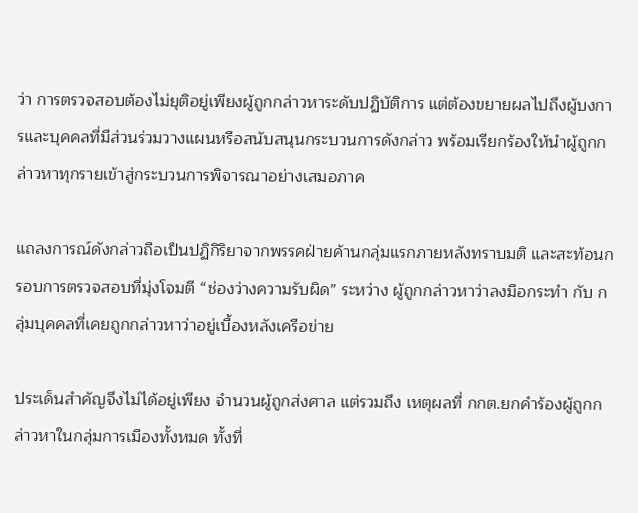ว่า การตรวจสอบต้องไม่ยุติอยู่เพียงผู้ถูกกล่าวหาระดับปฏิบัติการ แต่ต้องขยายผลไปถึงผู้บงการและบุคคลที่มีส่วนร่วมวางแผนหรือสนับสนุนกระบวนการดังกล่าว พร้อมเรียกร้องให้นำผู้ถูกกล่าวหาทุกรายเข้าสู่กระบวนการพิจารณาอย่างเสมอภาค

แถลงการณ์ดังกล่าวถือเป็นปฏิกิริยาจากพรรคฝ่ายค้านกลุ่มแรกภายหลังทราบมติ และสะท้อนกรอบการตรวจสอบที่มุ่งโจมตี “ช่องว่างความรับผิด” ระหว่าง ผู้ถูกกล่าวหาว่าลงมือกระทำ กับ กลุ่มบุคคลที่เคยถูกกล่าวหาว่าอยู่เบื้องหลังเครือข่าย

ประเด็นสำคัญจึงไม่ได้อยู่เพียง จำนวนผู้ถูกส่งศาล แต่รวมถึง เหตุผลที่ กกต.ยกคำร้องผู้ถูกกล่าวหาในกลุ่มการเมืองทั้งหมด ทั้งที่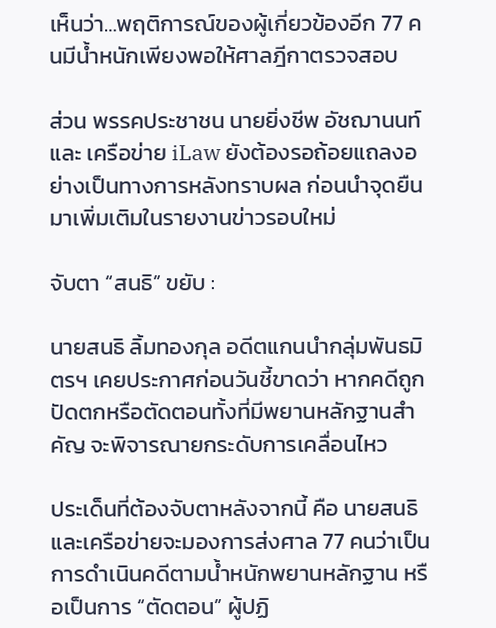เห็นว่า…พฤติการณ์ของผู้เกี่ยวข้องอีก 77 คนมีน้ำหนักเพียงพอให้ศาลฎีกาตรวจสอบ

ส่วน พรรคประชาชน นายยิ่งชีพ อัชฌานนท์ และ เครือข่าย iLaw ยังต้องรอถ้อยแถลงอย่างเป็นทางการหลังทราบผล ก่อนนำจุดยืนมาเพิ่มเติมในรายงานข่าวรอบใหม่

จับตา “สนธิ” ขยับ :

นายสนธิ ลิ้มทองกุล อดีตแกนนำกลุ่มพันธมิตรฯ เคยประกาศก่อนวันชี้ขาดว่า หากคดีถูกปัดตกหรือตัดตอนทั้งที่มีพยานหลักฐานสำคัญ จะพิจารณายกระดับการเคลื่อนไหว

ประเด็นที่ต้องจับตาหลังจากนี้ คือ นายสนธิและเครือข่ายจะมองการส่งศาล 77 คนว่าเป็นการดำเนินคดีตามน้ำหนักพยานหลักฐาน หรือเป็นการ “ตัดตอน” ผู้ปฏิ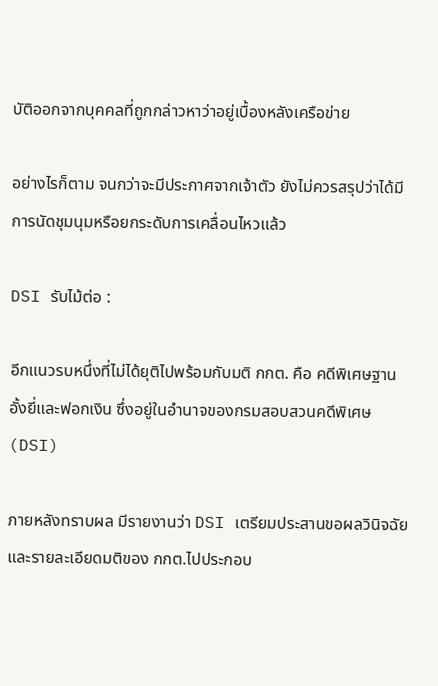บัติออกจากบุคคลที่ถูกกล่าวหาว่าอยู่เบื้องหลังเครือข่าย

อย่างไรก็ตาม จนกว่าจะมีประกาศจากเจ้าตัว ยังไม่ควรสรุปว่าได้มีการนัดชุมนุมหรือยกระดับการเคลื่อนไหวแล้ว

DSI รับไม้ต่อ :

อีกแนวรบหนึ่งที่ไม่ได้ยุติไปพร้อมกับมติ กกต. คือ คดีพิเศษฐานอั้งยี่และฟอกเงิน ซึ่งอยู่ในอำนาจของกรมสอบสวนคดีพิเศษ(DSI)

ภายหลังทราบผล มีรายงานว่า DSI เตรียมประสานขอผลวินิจฉัยและรายละเอียดมติของ กกต.ไปประกอบ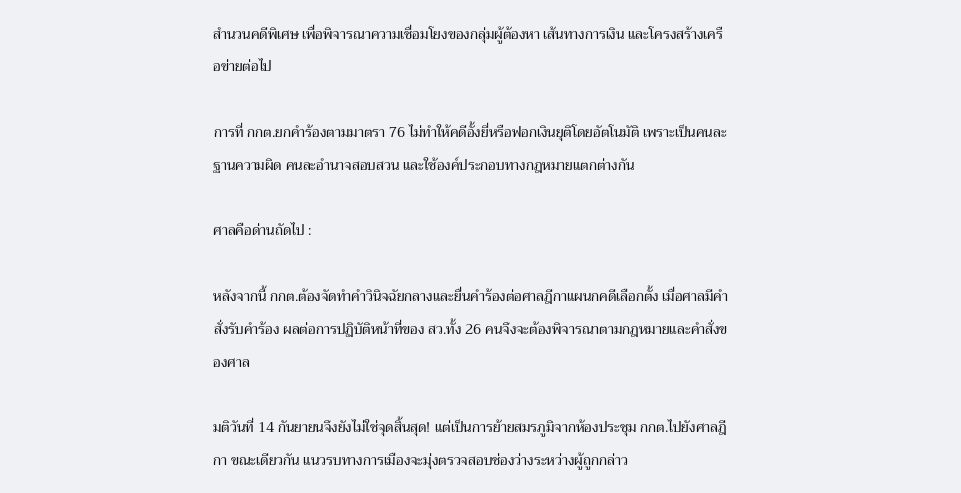สำนวนคดีพิเศษ เพื่อพิจารณาความเชื่อมโยงของกลุ่มผู้ต้องหา เส้นทางการเงิน และโครงสร้างเครือข่ายต่อไป

การที่ กกต.ยกคำร้องตามมาตรา 76 ไม่ทำให้คดีอั้งยี่หรือฟอกเงินยุติโดยอัตโนมัติ เพราะเป็นคนละฐานความผิด คนละอำนาจสอบสวน และใช้องค์ประกอบทางกฎหมายแตกต่างกัน

ศาลคือด่านถัดไป :

หลังจากนี้ กกต.ต้องจัดทำคำวินิจฉัยกลางและยื่นคำร้องต่อศาลฎีกาแผนกคดีเลือกตั้ง เมื่อศาลมีคำสั่งรับคำร้อง ผลต่อการปฏิบัติหน้าที่ของ สว.ทั้ง 26 คนจึงจะต้องพิจารณาตามกฎหมายและคำสั่งของศาล

มติวันที่ 14 กันยายนจึงยังไม่ใช่จุดสิ้นสุด! แต่เป็นการย้ายสมรภูมิจากห้องประชุม กกต.ไปยังศาลฎีกา ขณะเดียวกัน แนวรบทางการเมืองจะมุ่งตรวจสอบช่องว่างระหว่างผู้ถูกกล่าว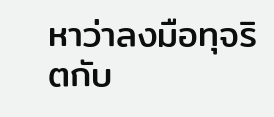หาว่าลงมือทุจริตกับ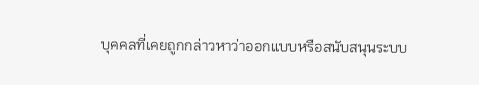บุคคลที่เคยถูกกล่าวหาว่าออกแบบหรือสนับสนุนระบบ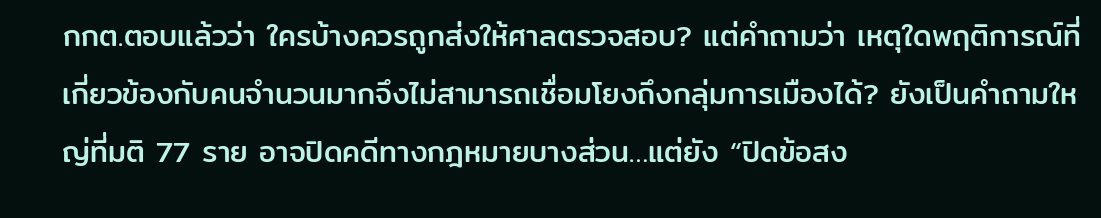กกต.ตอบแล้วว่า ใครบ้างควรถูกส่งให้ศาลตรวจสอบ? แต่คำถามว่า เหตุใดพฤติการณ์ที่เกี่ยวข้องกับคนจำนวนมากจึงไม่สามารถเชื่อมโยงถึงกลุ่มการเมืองได้? ยังเป็นคำถามใหญ่ที่มติ 77 ราย อาจปิดคดีทางกฎหมายบางส่วน…แต่ยัง “ปิดข้อสง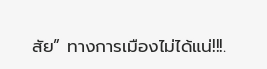สัย” ทางการเมืองไม่ได้แน่!!!.